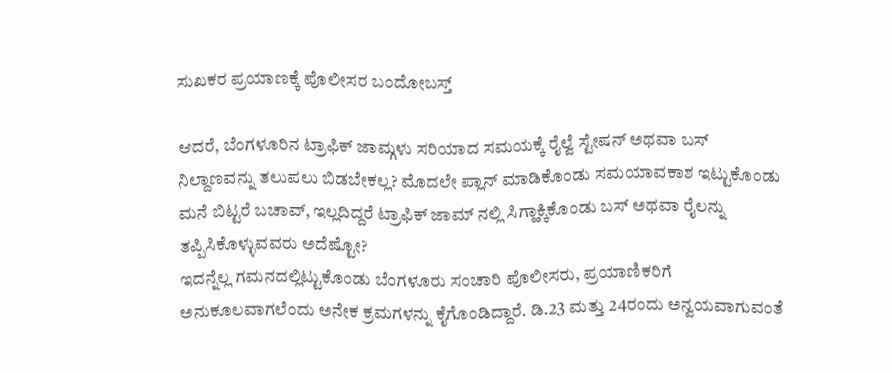ಸುಖಕರ ಪ್ರಯಾಣಕ್ಕೆ ಪೊಲೀಸರ ಬಂದೋಬಸ್ತ್

ಆದರೆ, ಬೆಂಗಳೂರಿನ ಟ್ರಾಫಿಕ್ ಜಾಮ್ಗಳು ಸರಿಯಾದ ಸಮಯಕ್ಕೆ ರೈಲ್ವೆ ಸ್ಟೇಷನ್ ಅಥವಾ ಬಸ್ ನಿಲ್ದಾಣವನ್ನು ತಲುಪಲು ಬಿಡಬೇಕಲ್ಲ? ಮೊದಲೇ ಪ್ಲಾನ್ ಮಾಡಿಕೊಂಡು ಸಮಯಾವಕಾಶ ಇಟ್ಟುಕೊಂಡು ಮನೆ ಬಿಟ್ಟರೆ ಬಚಾವ್, ಇಲ್ಲದಿದ್ದರೆ ಟ್ರಾಫಿಕ್ ಜಾಮ್ ನಲ್ಲಿ ಸಿಗ್ಹಾಕ್ಕಿಕೊಂಡು ಬಸ್ ಅಥವಾ ರೈಲನ್ನು ತಪ್ಪಿಸಿಕೊಳ್ಳುವವರು ಅದೆಷ್ಟೋ?
ಇದನ್ನೆಲ್ಲ ಗಮನದಲ್ಲಿಟ್ಟುಕೊಂಡು ಬೆಂಗಳೂರು ಸಂಚಾರಿ ಪೊಲೀಸರು, ಪ್ರಯಾಣಿಕರಿಗೆ ಅನುಕೂಲವಾಗಲೆಂದು ಅನೇಕ ಕ್ರಮಗಳನ್ನು ಕೈಗೊಂಡಿದ್ದಾರೆ. ಡಿ.23 ಮತ್ತು 24ರಂದು ಅನ್ವಯವಾಗುವಂತೆ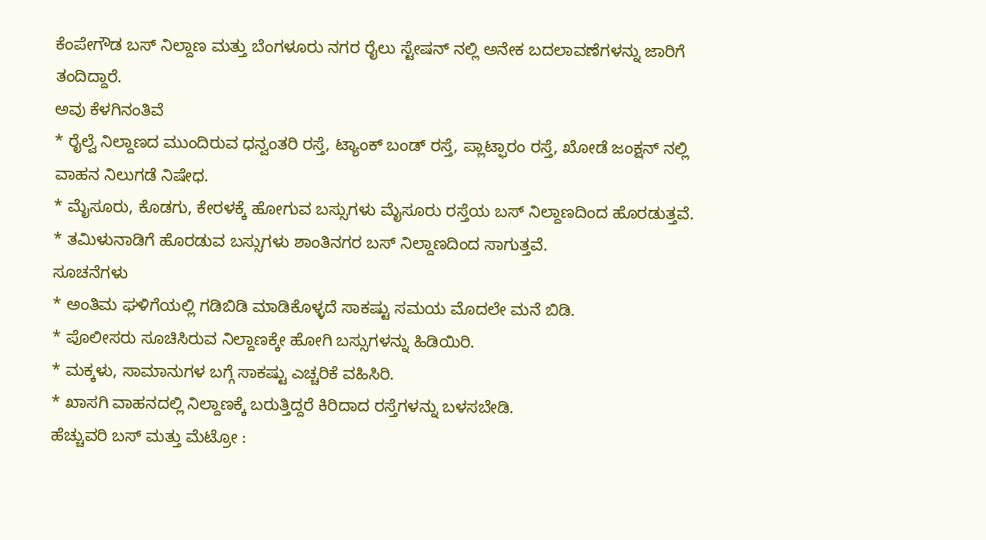ಕೆಂಪೇಗೌಡ ಬಸ್ ನಿಲ್ದಾಣ ಮತ್ತು ಬೆಂಗಳೂರು ನಗರ ರೈಲು ಸ್ಟೇಷನ್ ನಲ್ಲಿ ಅನೇಕ ಬದಲಾವಣೆಗಳನ್ನು ಜಾರಿಗೆ ತಂದಿದ್ದಾರೆ.
ಅವು ಕೆಳಗಿನಂತಿವೆ
* ರೈಲ್ವೆ ನಿಲ್ದಾಣದ ಮುಂದಿರುವ ಧನ್ವಂತರಿ ರಸ್ತೆ, ಟ್ಯಾಂಕ್ ಬಂಡ್ ರಸ್ತೆ, ಪ್ಲಾಟ್ಫಾರಂ ರಸ್ತೆ, ಖೋಡೆ ಜಂಕ್ಷನ್ ನಲ್ಲಿ ವಾಹನ ನಿಲುಗಡೆ ನಿಷೇಧ.
* ಮೈಸೂರು, ಕೊಡಗು, ಕೇರಳಕ್ಕೆ ಹೋಗುವ ಬಸ್ಸುಗಳು ಮೈಸೂರು ರಸ್ತೆಯ ಬಸ್ ನಿಲ್ದಾಣದಿಂದ ಹೊರಡುತ್ತವೆ.
* ತಮಿಳುನಾಡಿಗೆ ಹೊರಡುವ ಬಸ್ಸುಗಳು ಶಾಂತಿನಗರ ಬಸ್ ನಿಲ್ದಾಣದಿಂದ ಸಾಗುತ್ತವೆ.
ಸೂಚನೆಗಳು
* ಅಂತಿಮ ಘಳಿಗೆಯಲ್ಲಿ ಗಡಿಬಿಡಿ ಮಾಡಿಕೊಳ್ಳದೆ ಸಾಕಷ್ಟು ಸಮಯ ಮೊದಲೇ ಮನೆ ಬಿಡಿ.
* ಪೊಲೀಸರು ಸೂಚಿಸಿರುವ ನಿಲ್ದಾಣಕ್ಕೇ ಹೋಗಿ ಬಸ್ಸುಗಳನ್ನು ಹಿಡಿಯಿರಿ.
* ಮಕ್ಕಳು, ಸಾಮಾನುಗಳ ಬಗ್ಗೆ ಸಾಕಷ್ಟು ಎಚ್ಚರಿಕೆ ವಹಿಸಿರಿ.
* ಖಾಸಗಿ ವಾಹನದಲ್ಲಿ ನಿಲ್ದಾಣಕ್ಕೆ ಬರುತ್ತಿದ್ದರೆ ಕಿರಿದಾದ ರಸ್ತೆಗಳನ್ನು ಬಳಸಬೇಡಿ.
ಹೆಚ್ಚುವರಿ ಬಸ್ ಮತ್ತು ಮೆಟ್ರೋ :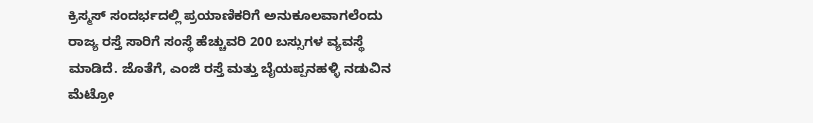ಕ್ರಿಸ್ಮಸ್ ಸಂದರ್ಭದಲ್ಲಿ ಪ್ರಯಾಣಿಕರಿಗೆ ಅನುಕೂಲವಾಗಲೆಂದು ರಾಜ್ಯ ರಸ್ತೆ ಸಾರಿಗೆ ಸಂಸ್ಥೆ ಹೆಚ್ಚುವರಿ 200 ಬಸ್ಸುಗಳ ವ್ಯವಸ್ಥೆ ಮಾಡಿದೆ. ಜೊತೆಗೆ, ಎಂಜಿ ರಸ್ತೆ ಮತ್ತು ಬೈಯಪ್ಪನಹಳ್ಳಿ ನಡುವಿನ ಮೆಟ್ರೋ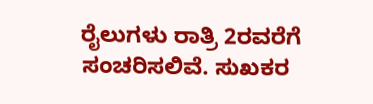ರೈಲುಗಳು ರಾತ್ರಿ 2ರವರೆಗೆ ಸಂಚರಿಸಲಿವೆ. ಸುಖಕರ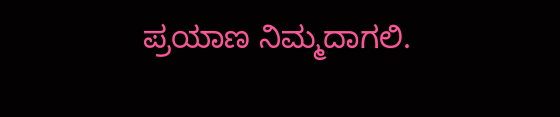ಪ್ರಯಾಣ ನಿಮ್ಮದಾಗಲಿ.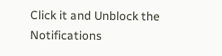Click it and Unblock the Notifications